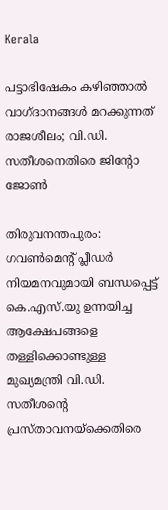Kerala

പട്ടാഭിഷേകം കഴിഞ്ഞാൽ വാഗ്ദാനങ്ങൾ മറക്കുന്നത് രാജശീലം; വി.ഡി. സതീശനെതിരെ ജിൻ്റോ ജോൺ

തിരുവനന്തപുരം: ഗവൺമെൻ്റ് പ്ലീഡർ നിയമനവുമായി ബന്ധപ്പെട്ട് കെ.എസ്.യു ഉന്നയിച്ച ആക്ഷേപങ്ങളെ തള്ളിക്കൊണ്ടുള്ള മുഖ്യമന്ത്രി വി.ഡി. സതീശൻ്റെ പ്രസ്താവനയ്ക്കെതിരെ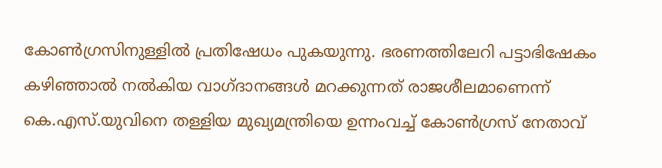കോൺഗ്രസിനുള്ളിൽ പ്രതിഷേധം പുകയുന്നു. ഭരണത്തിലേറി പട്ടാഭിഷേകം കഴിഞ്ഞാൽ നൽകിയ വാഗ്ദാനങ്ങൾ മറക്കുന്നത് രാജശീലമാണെന്ന് കെ.എസ്.യുവിനെ തള്ളിയ മുഖ്യമന്ത്രിയെ ഉന്നംവച്ച് കോൺഗ്രസ് നേതാവ്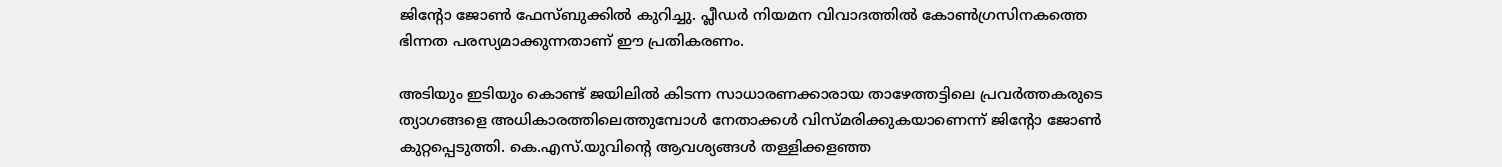ജിൻ്റോ ജോൺ ഫേസ്ബുക്കിൽ കുറിച്ചു. പ്ലീഡർ നിയമന വിവാദത്തിൽ കോൺഗ്രസിനകത്തെ ഭിന്നത പരസ്യമാക്കുന്നതാണ് ഈ പ്രതികരണം.

അടിയും ഇടിയും കൊണ്ട് ജയിലിൽ കിടന്ന സാധാരണക്കാരായ താഴേത്തട്ടിലെ പ്രവർത്തകരുടെ ത്യാഗങ്ങളെ അധികാരത്തിലെത്തുമ്പോൾ നേതാക്കൾ വിസ്മരിക്കുകയാണെന്ന് ജിൻ്റോ ജോൺ കുറ്റപ്പെടുത്തി. കെ.എസ്.യുവിൻ്റെ ആവശ്യങ്ങൾ തള്ളിക്കളഞ്ഞ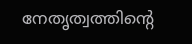നേതൃത്വത്തിൻ്റെ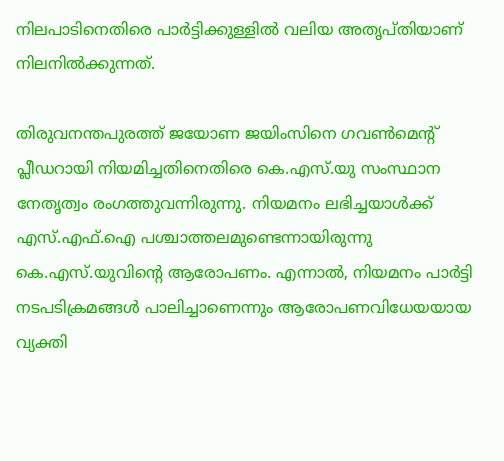നിലപാടിനെതിരെ പാർട്ടിക്കുള്ളിൽ വലിയ അതൃപ്തിയാണ് നിലനിൽക്കുന്നത്.

തിരുവനന്തപുരത്ത് ജയോണ ജയിംസിനെ ഗവൺമെൻ്റ് പ്ലീഡറായി നിയമിച്ചതിനെതിരെ കെ.എസ്.യു സംസ്ഥാന നേതൃത്വം രംഗത്തുവന്നിരുന്നു. നിയമനം ലഭിച്ചയാൾക്ക് എസ്.എഫ്.ഐ പശ്ചാത്തലമുണ്ടെന്നായിരുന്നു കെ.എസ്.യുവിൻ്റെ ആരോപണം. എന്നാൽ, നിയമനം പാർട്ടി നടപടിക്രമങ്ങൾ പാലിച്ചാണെന്നും ആരോപണവിധേയയായ വ്യക്തി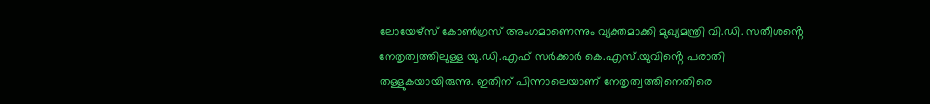ലോയേഴ്സ് കോൺഗ്രസ് അംഗമാണെന്നും വ്യക്തമാക്കി മുഖ്യമന്ത്രി വി.ഡി. സതീശൻ്റെ നേതൃത്വത്തിലുള്ള യു.ഡി.എഫ് സർക്കാർ കെ.എസ്.യുവിൻ്റെ പരാതി തള്ളുകയായിരുന്നു. ഇതിന് പിന്നാലെയാണ് നേതൃത്വത്തിനെതിരെ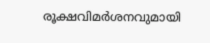രൂക്ഷവിമർശനവുമായി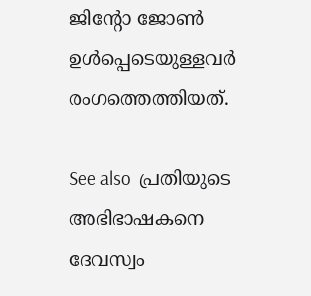ജിൻ്റോ ജോൺ ഉൾപ്പെടെയുള്ളവർ രംഗത്തെത്തിയത്.

See also  പ്രതിയുടെ അഭിഭാഷകനെ ദേവസ്വം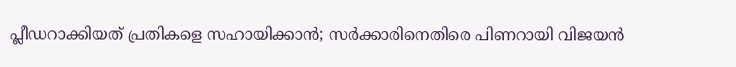പ്ലീഡറാക്കിയത് പ്രതികളെ സഹായിക്കാൻ; സർക്കാരിനെതിരെ പിണറായി വിജയൻ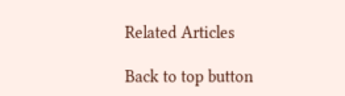Related Articles

Back to top button